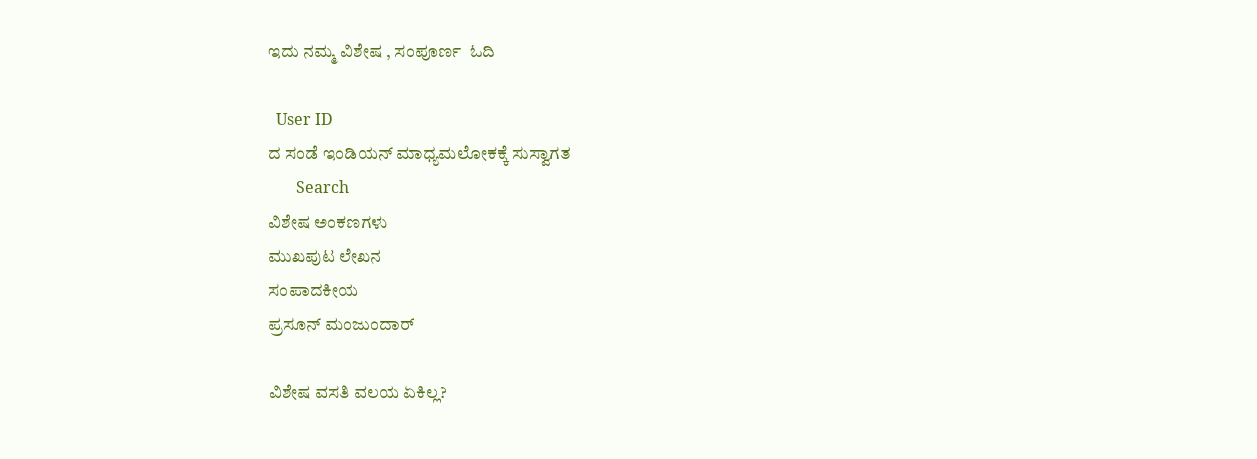ಇದು ನಮ್ಮ ವಿಶೇಷ , ಸಂಪೂರ್ಣ  ಓದಿ

  User ID
ದ ಸಂಡೆ ಇಂಡಿಯನ್ ಮಾಧ್ಯಮಲೋಕಕ್ಕೆ ಸುಸ್ವಾಗತ
       Search
ವಿಶೇಷ ಅಂಕಣಗಳು
ಮುಖಪುಟ ಲೇಖನ
ಸಂಪಾದಕೀಯ
ಪ್ರಸೂನ್ ಮಂಜುಂದಾರ್

ವಿಶೇಷ ವಸತಿ ವಲಯ ಏಕಿಲ್ಲ?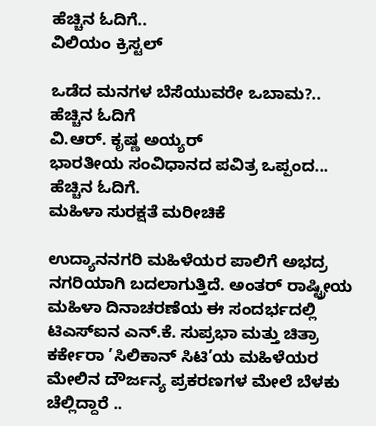ಹೆಚ್ಚಿನ ಓದಿಗೆ..
ವಿಲಿಯಂ ಕ್ರಿಸ್ಟಲ್

ಒಡೆದ ಮನಗಳ ಬೆಸೆಯುವರೇ ಒಬಾಮ?.. ಹೆಚ್ಚಿನ ಓದಿಗೆ
ವಿ.ಆರ್. ಕೃಷ್ಣ ಅಯ್ಯರ್
ಭಾರತೀಯ ಸಂವಿಧಾನದ ಪವಿತ್ರ ಒಪ್ಪಂದ... ಹೆಚ್ಚಿನ ಓದಿಗೆ.
ಮಹಿಳಾ ಸುರಕ್ಷತೆ ಮರೀಚಿಕೆ

ಉದ್ಯಾನನಗರಿ ಮಹಿಳೆಯರ ಪಾಲಿಗೆ ಅಭದ್ರ ನಗರಿಯಾಗಿ ಬದಲಾಗುತ್ತಿದೆ. ಅಂತರ್ ರಾಷ್ಟ್ರೀಯ ಮಹಿಳಾ ದಿನಾಚರಣೆಯ ಈ ಸಂದರ್ಭದಲ್ಲಿ ಟಿಎಸ್‌ಐನ ಎನ್.ಕೆ. ಸುಪ್ರಭಾ ಮತ್ತು ಚಿತ್ರಾ ಕರ್ಕೇರಾ ’ಸಿಲಿಕಾನ್ ಸಿಟಿ’ಯ ಮಹಿಳೆಯರ ಮೇಲಿನ ದೌರ್ಜನ್ಯ ಪ್ರಕರಣಗಳ ಮೇಲೆ ಬೆಳಕು ಚೆಲ್ಲಿದ್ದಾರೆ ..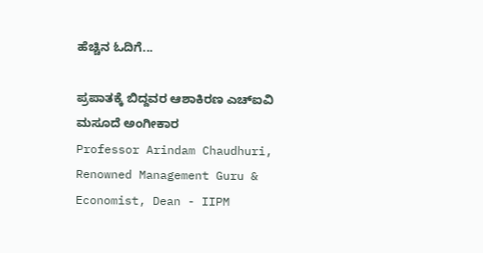ಹೆಚ್ಚಿನ ಓದಿಗೆ...

ಪ್ರಪಾತಕ್ಕೆ ಬಿದ್ದವರ ಆಶಾಕಿರಣ ಎಚ್‌ಐವಿ ಮಸೂದೆ ಅಂಗೀಕಾರ
Professor Arindam Chaudhuri, Renowned Management Guru & Economist, Dean - IIPM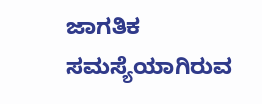ಜಾಗತಿಕ ಸಮಸ್ಯೆಯಾಗಿರುವ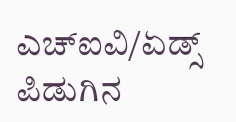ಎಚ್‌ಐವಿ/ಏಡ್ಸ್ ಪಿಡುಗಿನ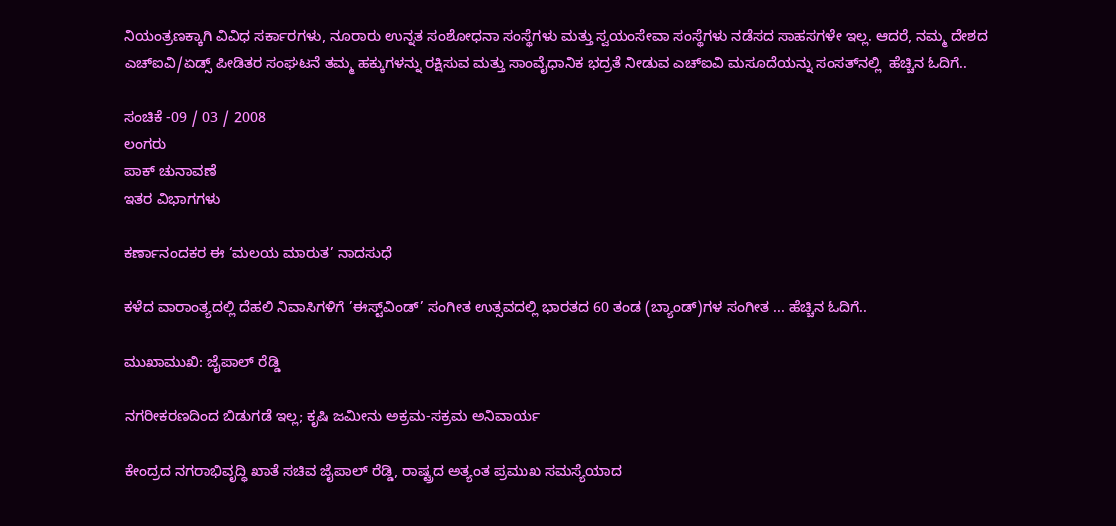ನಿಯಂತ್ರಣಕ್ಕಾಗಿ ವಿವಿಧ ಸರ್ಕಾರಗಳು, ನೂರಾರು ಉನ್ನತ ಸಂಶೋಧನಾ ಸಂಸ್ಥೆಗಳು ಮತ್ತು ಸ್ವಯಂಸೇವಾ ಸಂಸ್ಥೆಗಳು ನಡೆಸದ ಸಾಹಸಗಳೇ ಇಲ್ಲ. ಆದರೆ, ನಮ್ಮ ದೇಶದ ಎಚ್‌ಐವಿ/ಏಡ್ಸ್ ಪೀಡಿತರ ಸಂಘಟನೆ ತಮ್ಮ ಹಕ್ಕುಗಳನ್ನು ರಕ್ಷಿಸುವ ಮತ್ತು ಸಾಂವೈಧಾನಿಕ ಭದ್ರತೆ ನೀಡುವ ಎಚ್‌ಐವಿ ಮಸೂದೆಯನ್ನು ಸಂಸತ್‌ನಲ್ಲಿ  ಹೆಚ್ಚಿನ ಓದಿಗೆ..

ಸಂಚಿಕೆ -09 / 03 / 2008
ಲಂಗರು
ಪಾಕ್ ಚುನಾವಣೆ
ಇತರ ವಿಭಾಗಗಳು

ಕರ್ಣಾನಂದಕರ ಈ ‘ಮಲಯ ಮಾರುತ’ ನಾದಸುಧೆ

ಕಳೆದ ವಾರಾಂತ್ಯದಲ್ಲಿ ದೆಹಲಿ ನಿವಾಸಿಗಳಿಗೆ ’ಈಸ್ಟ್‌ವಿಂಡ್’ ಸಂಗೀತ ಉತ್ಸವದಲ್ಲಿ ಭಾರತದ 60 ತಂಡ (ಬ್ಯಾಂಡ್)ಗಳ ಸಂಗೀತ ... ಹೆಚ್ಚಿನ ಓದಿಗೆ..

ಮುಖಾಮುಖಿ: ಜೈಪಾಲ್ ರೆಡ್ಡಿ

ನಗರೀಕರಣದಿಂದ ಬಿಡುಗಡೆ ಇಲ್ಲ; ಕೃಷಿ ಜಮೀನು ಅಕ್ರಮ-ಸಕ್ರಮ ಅನಿವಾರ್ಯ

ಕೇಂದ್ರದ ನಗರಾಭಿವೃದ್ಧಿ ಖಾತೆ ಸಚಿವ ಜೈಪಾಲ್ ರೆಡ್ಡಿ, ರಾಷ್ಟ್ರದ ಅತ್ಯಂತ ಪ್ರಮುಖ ಸಮಸ್ಯೆಯಾದ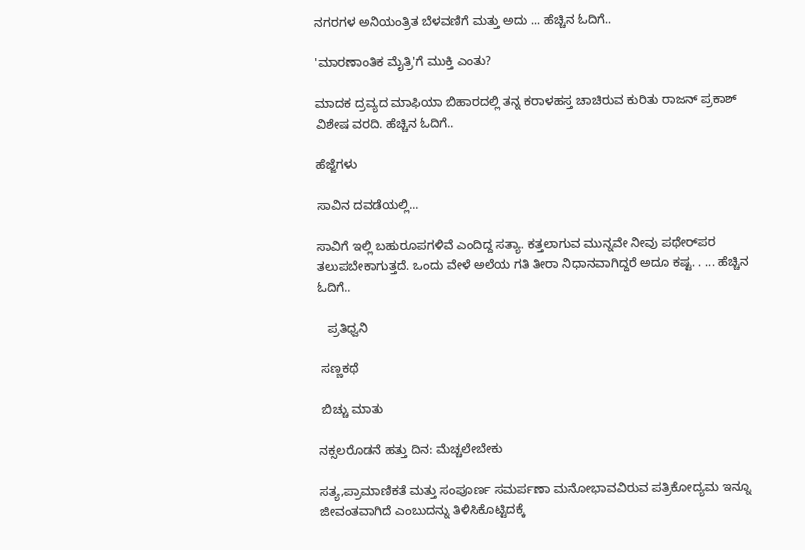ನಗರಗಳ ಅನಿಯಂತ್ರಿತ ಬೆಳವಣಿಗೆ ಮತ್ತು ಅದು ... ಹೆಚ್ಚಿನ ಓದಿಗೆ..

'ಮಾರಣಾಂತಿಕ ಮೈತ್ರಿ'ಗೆ ಮುಕ್ತಿ ಎಂತು?

ಮಾದಕ ದ್ರವ್ಯದ ಮಾಫಿಯಾ ಬಿಹಾರದಲ್ಲಿ ತನ್ನ ಕರಾಳಹಸ್ತ ಚಾಚಿರುವ ಕುರಿತು ರಾಜನ್ ಪ್ರಕಾಶ್ ವಿಶೇಷ ವರದಿ. ಹೆಚ್ಚಿನ ಓದಿಗೆ..

ಹೆಜ್ಜೆಗಳು

ಸಾವಿನ ದವಡೆಯಲ್ಲಿ...

ಸಾವಿಗೆ ಇಲ್ಲಿ ಬಹುರೂಪಗಳಿವೆ ಎಂದಿದ್ದ ಸತ್ಯಾ. ಕತ್ತಲಾಗುವ ಮುನ್ನವೇ ನೀವು ಪಥೇರ್‌ಪರ ತಲುಪಬೇಕಾಗುತ್ತದೆ. ಒಂದು ವೇಳೆ ಅಲೆಯ ಗತಿ ತೀರಾ ನಿಧಾನವಾಗಿದ್ದರೆ ಅದೂ ಕಷ್ಟ. . ... ಹೆಚ್ಚಿನ ಓದಿಗೆ..

   ಪ್ರತಿಧ್ವನಿ

 ಸಣ್ಣಕಥೆ

 ಬಿಚ್ಚು ಮಾತು

ನಕ್ಸಲರೊಡನೆ ಹತ್ತು ದಿನ: ಮೆಚ್ಚಲೇಬೇಕು

ಸತ್ಯ,ಪ್ರಾಮಾಣಿಕತೆ ಮತ್ತು ಸಂಪೂರ್ಣ ಸಮರ್ಪಣಾ ಮನೋಭಾವವಿರುವ ಪತ್ರಿಕೋದ್ಯಮ ಇನ್ನೂ ಜೀವಂತವಾಗಿದೆ ಎಂಬುದನ್ನು ತಿಳಿಸಿಕೊಟ್ಟಿದಕ್ಕೆ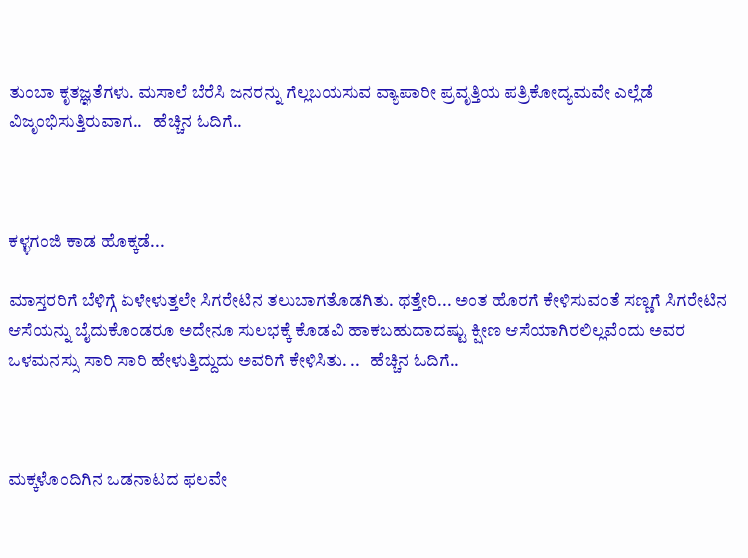ತುಂಬಾ ಕೃತಜ್ಞತೆಗಳು. ಮಸಾಲೆ ಬೆರೆಸಿ ಜನರನ್ನು ಗೆಲ್ಲಬಯಸುವ ವ್ಯಾಪಾರೀ ಪ್ರವೃತ್ತಿಯ ಪತ್ರಿಕೋದ್ಯಮವೇ ಎಲ್ಲೆಡೆ ವಿಜೃಂಭಿಸುತ್ತಿರುವಾಗ..   ಹೆಚ್ಚಿನ ಓದಿಗೆ..



ಕಳ್ಳಗಂಜಿ ಕಾಡ ಹೊಕ್ಕಡೆ...

ಮಾಸ್ತರರಿಗೆ ಬೆಳಿಗ್ಗೆ ಏಳೇಳುತ್ತಲೇ ಸಿಗರೇಟಿನ ತಲುಬಾಗತೊಡಗಿತು. ಥತ್ತೇರಿ... ಅಂತ ಹೊರಗೆ ಕೇಳಿಸುವಂತೆ ಸಣ್ಣಗೆ ಸಿಗರೇಟಿನ ಆಸೆಯನ್ನು ಬೈದುಕೊಂಡರೂ ಅದೇನೂ ಸುಲಭಕ್ಕೆ ಕೊಡವಿ ಹಾಕಬಹುದಾದಷ್ಟು ಕ್ಷೀಣ ಆಸೆಯಾಗಿರಲಿಲ್ಲವೆಂದು ಅವರ ಒಳಮನಸ್ಸು ಸಾರಿ ಸಾರಿ ಹೇಳುತ್ತಿದ್ದುದು ಅವರಿಗೆ ಕೇಳಿಸಿತು. ..   ಹೆಚ್ಚಿನ ಓದಿಗೆ..



ಮಕ್ಕಳೊಂದಿಗಿನ ಒಡನಾಟದ ಫಲವೇ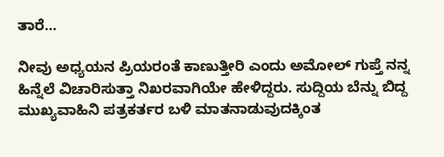ತಾರೆ...

ನೀವು ಅಧ್ಯಯನ ಪ್ರಿಯರಂತೆ ಕಾಣುತ್ತೀರಿ ಎಂದು ಅಮೋಲ್ ಗುಪ್ತೆ ನನ್ನ ಹಿನ್ನೆಲೆ ವಿಚಾರಿಸುತ್ತಾ ನಿಖರವಾಗಿಯೇ ಹೇಳಿದ್ದರು. ಸುದ್ದಿಯ ಬೆನ್ನು ಬಿದ್ದ ಮುಖ್ಯವಾಹಿನಿ ಪತ್ರಕರ್ತರ ಬಳಿ ಮಾತನಾಡುವುದಕ್ಕಿಂತ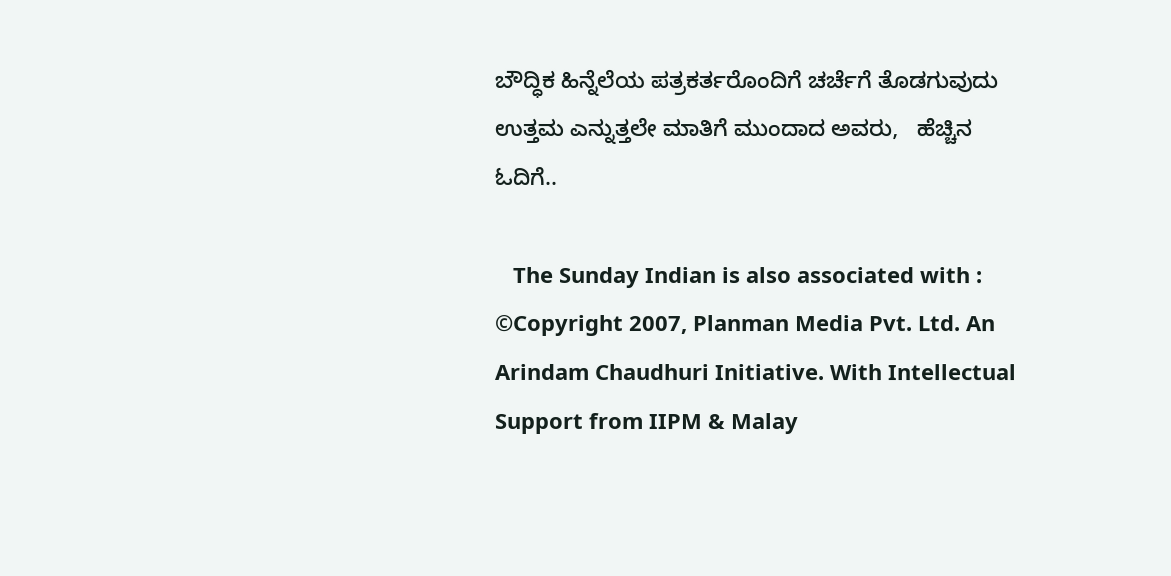ಬೌದ್ಧಿಕ ಹಿನ್ನೆಲೆಯ ಪತ್ರಕರ್ತರೊಂದಿಗೆ ಚರ್ಚೆಗೆ ತೊಡಗುವುದು ಉತ್ತಮ ಎನ್ನುತ್ತಲೇ ಮಾತಿಗೆ ಮುಂದಾದ ಅವರು,   ಹೆಚ್ಚಿನ ಓದಿಗೆ..

   The Sunday Indian is also associated with :
©Copyright 2007, Planman Media Pvt. Ltd. An Arindam Chaudhuri Initiative. With Intellectual Support from IIPM & Malay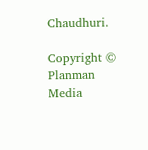Chaudhuri.

Copyright © Planman Media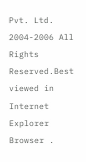Pvt. Ltd. 2004-2006 All Rights Reserved.Best viewed in Internet Explorer Browser .